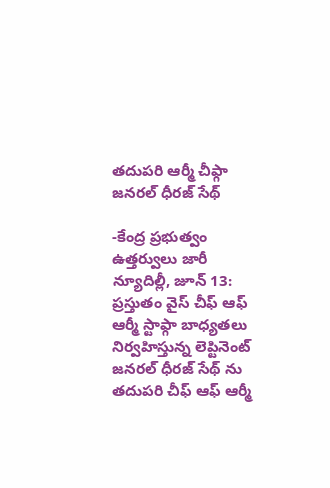తదుపరి ఆర్మీ చీఫ్గా జనరల్ ధీరజ్ సేథ్

-కేంద్ర ప్రభుత్వం ఉత్తర్వులు జారీ న్యూదిల్లీ, జూన్ 13: ప్రస్తుతం వైస్ చీఫ్ ఆఫ్ ఆర్మీ స్టాఫ్గా బాధ్యతలు నిర్వహిస్తున్న లెప్టినెంట్ జనరల్ ధీరజ్ సేథ్ ను తదుపరి చీఫ్ ఆఫ్ ఆర్మీ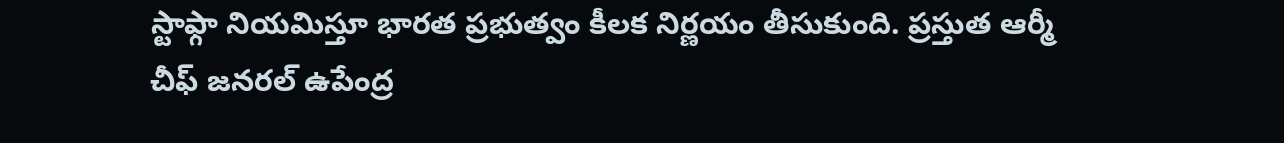స్టాఫ్గా నియమిస్తూ భారత ప్రభుత్వం కీలక నిర్ణయం తీసుకుంది. ప్రస్తుత ఆర్మీ చీఫ్ జనరల్ ఉపేంద్ర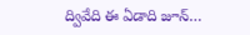ద్వివేది ఈ ఏడాది జూన్…